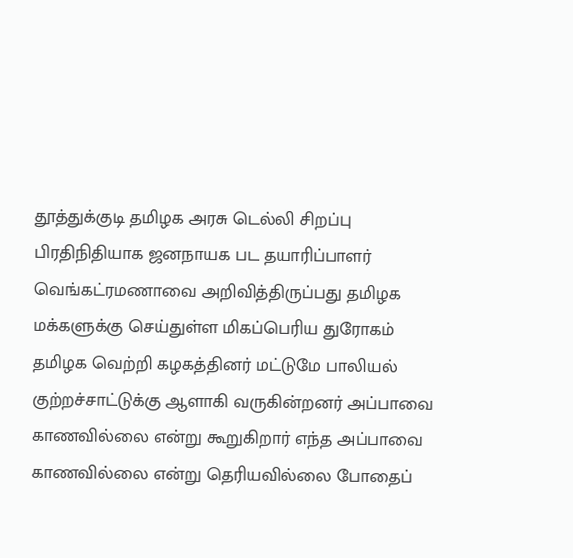தூத்துக்குடி தமிழக அரசு டெல்லி சிறப்பு பிரதிநிதியாக ஜனநாயக பட தயாரிப்பாளர் வெங்கட்ரமணாவை அறிவித்திருப்பது தமிழக மக்களுக்கு செய்துள்ள மிகப்பெரிய துரோகம் தமிழக வெற்றி கழகத்தினர் மட்டுமே பாலியல் குற்றச்சாட்டுக்கு ஆளாகி வருகின்றனர் அப்பாவை காணவில்லை என்று கூறுகிறார் எந்த அப்பாவை காணவில்லை என்று தெரியவில்லை போதைப்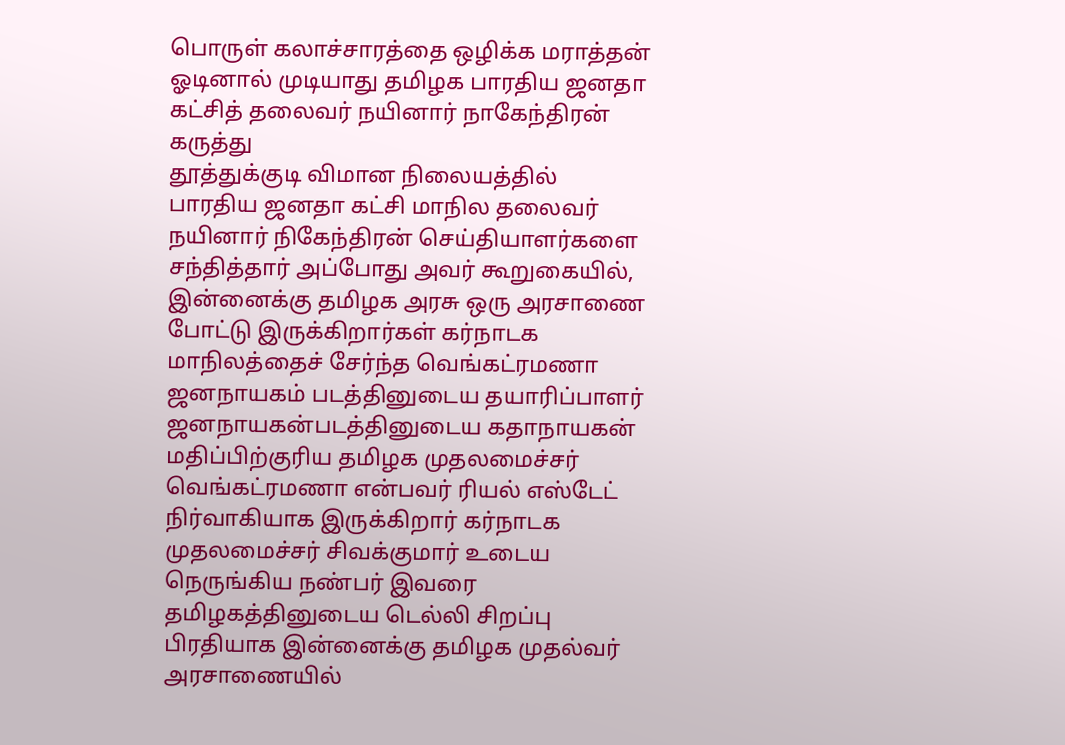பொருள் கலாச்சாரத்தை ஒழிக்க மராத்தன் ஓடினால் முடியாது தமிழக பாரதிய ஜனதா கட்சித் தலைவர் நயினார் நாகேந்திரன் கருத்து
தூத்துக்குடி விமான நிலையத்தில் பாரதிய ஜனதா கட்சி மாநில தலைவர் நயினார் நிகேந்திரன் செய்தியாளர்களை சந்தித்தார் அப்போது அவர் கூறுகையில், இன்னைக்கு தமிழக அரசு ஒரு அரசாணை போட்டு இருக்கிறார்கள் கர்நாடக மாநிலத்தைச் சேர்ந்த வெங்கட்ரமணா ஜனநாயகம் படத்தினுடைய தயாரிப்பாளர் ஜனநாயகன்படத்தினுடைய கதாநாயகன் மதிப்பிற்குரிய தமிழக முதலமைச்சர் வெங்கட்ரமணா என்பவர் ரியல் எஸ்டேட் நிர்வாகியாக இருக்கிறார் கர்நாடக முதலமைச்சர் சிவக்குமார் உடைய நெருங்கிய நண்பர் இவரை தமிழகத்தினுடைய டெல்லி சிறப்பு பிரதியாக இன்னைக்கு தமிழக முதல்வர் அரசாணையில்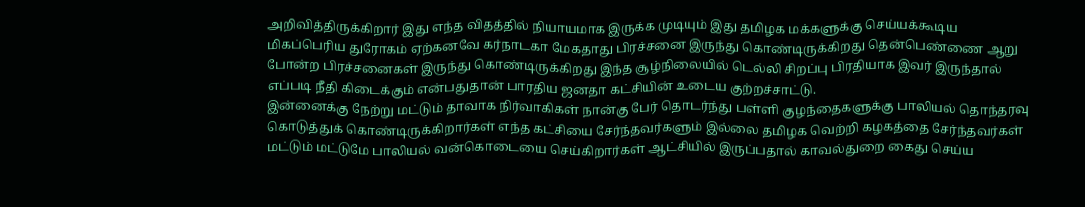அறிவித்திருக்கிறார் இது எந்த விதத்தில் நியாயமாக இருக்க முடியும் இது தமிழக மக்களுக்கு செய்யக்கூடிய மிகப்பெரிய துரோகம் ஏற்கனவே கர்நாடகா மேகதாது பிரச்சனை இருந்து கொண்டிருக்கிறது தென்பெண்ணை ஆறு போன்ற பிரச்சனைகள் இருந்து கொண்டிருக்கிறது இந்த சூழ்நிலையில் டெல்லி சிறப்பு பிரதியாக இவர் இருந்தால் எப்படி நீதி கிடைக்கும் என்பதுதான் பாரதிய ஜனதா கட்சியின் உடைய குற்றச்சாட்டு.
இன்னைக்கு நேற்று மட்டும் தாவாக நிர்வாகிகள் நான்கு பேர் தொடர்ந்து பள்ளி குழந்தைகளுக்கு பாலியல் தொந்தரவு கொடுத்துக் கொண்டிருக்கிறார்கள் எந்த கட்சியை சேர்ந்தவர்களும் இல்லை தமிழக வெற்றி கழகத்தை சேர்ந்தவர்கள் மட்டும் மட்டுமே பாலியல் வன்கொடையை செய்கிறார்கள் ஆட்சியில் இருப்பதால் காவல்துறை கைது செய்ய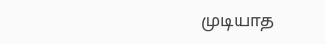முடியாத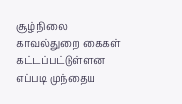சூழ்நிலை காவல்துறை கைகள் கட்டப்பட்டுள்ளன எப்படி முந்தைய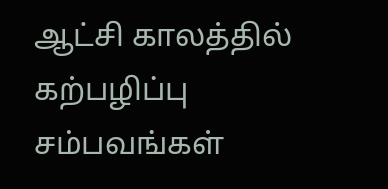ஆட்சி காலத்தில் கற்பழிப்பு சம்பவங்கள்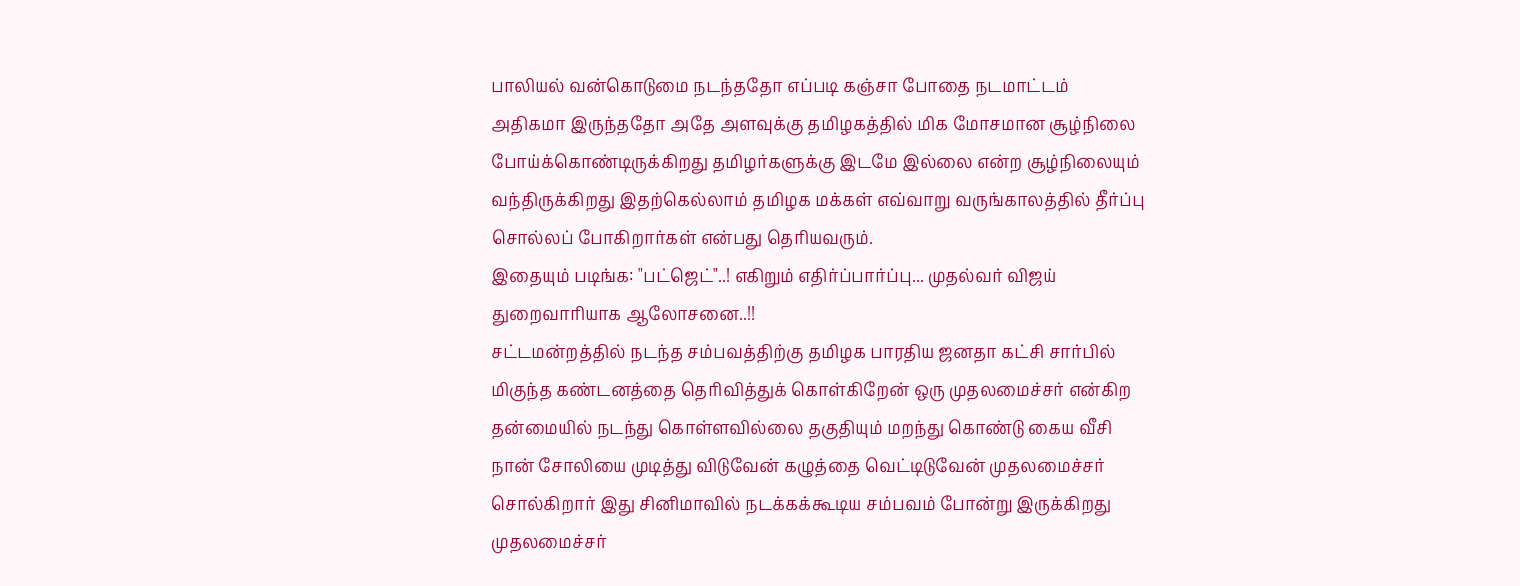பாலியல் வன்கொடுமை நடந்ததோ எப்படி கஞ்சா போதை நடமாட்டம் அதிகமா இருந்ததோ அதே அளவுக்கு தமிழகத்தில் மிக மோசமான சூழ்நிலை போய்க்கொண்டிருக்கிறது தமிழர்களுக்கு இடமே இல்லை என்ற சூழ்நிலையும் வந்திருக்கிறது இதற்கெல்லாம் தமிழக மக்கள் எவ்வாறு வருங்காலத்தில் தீர்ப்பு சொல்லப் போகிறார்கள் என்பது தெரியவரும்.
இதையும் படிங்க: "பட்ஜெட்"..! எகிறும் எதிர்ப்பார்ப்பு... முதல்வர் விஜய் துறைவாரியாக ஆலோசனை..!!
சட்டமன்றத்தில் நடந்த சம்பவத்திற்கு தமிழக பாரதிய ஜனதா கட்சி சார்பில் மிகுந்த கண்டனத்தை தெரிவித்துக் கொள்கிறேன் ஒரு முதலமைச்சர் என்கிற தன்மையில் நடந்து கொள்ளவில்லை தகுதியும் மறந்து கொண்டு கைய வீசி நான் சோலியை முடித்து விடுவேன் கழுத்தை வெட்டிடுவேன் முதலமைச்சர் சொல்கிறார் இது சினிமாவில் நடக்கக்கூடிய சம்பவம் போன்று இருக்கிறது முதலமைச்சர்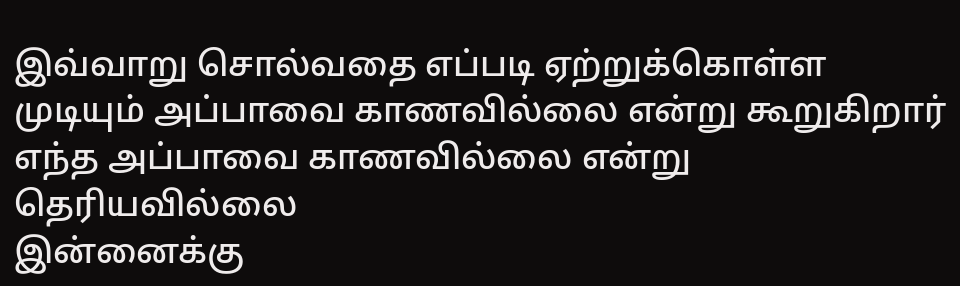இவ்வாறு சொல்வதை எப்படி ஏற்றுக்கொள்ள முடியும் அப்பாவை காணவில்லை என்று கூறுகிறார் எந்த அப்பாவை காணவில்லை என்று தெரியவில்லை
இன்னைக்கு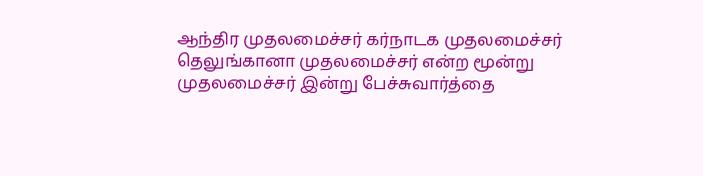ஆந்திர முதலமைச்சர் கர்நாடக முதலமைச்சர் தெலுங்கானா முதலமைச்சர் என்ற மூன்று முதலமைச்சர் இன்று பேச்சுவார்த்தை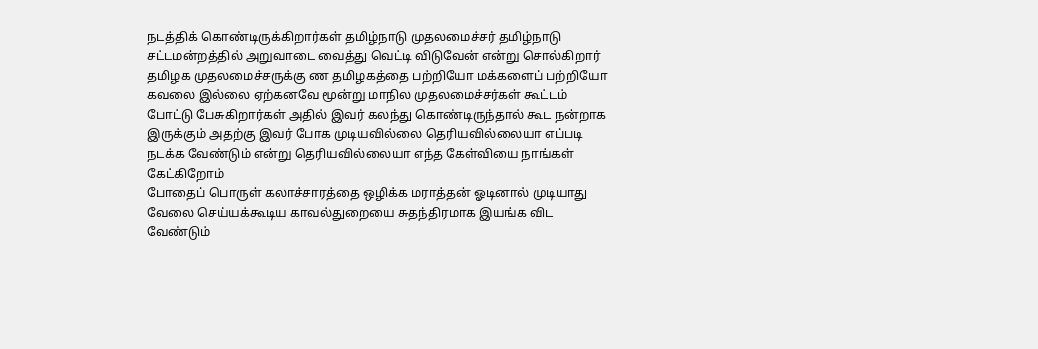நடத்திக் கொண்டிருக்கிறார்கள் தமிழ்நாடு முதலமைச்சர் தமிழ்நாடு சட்டமன்றத்தில் அறுவாடை வைத்து வெட்டி விடுவேன் என்று சொல்கிறார் தமிழக முதலமைச்சருக்கு ண தமிழகத்தை பற்றியோ மக்களைப் பற்றியோ கவலை இல்லை ஏற்கனவே மூன்று மாநில முதலமைச்சர்கள் கூட்டம் போட்டு பேசுகிறார்கள் அதில் இவர் கலந்து கொண்டிருந்தால் கூட நன்றாக இருக்கும் அதற்கு இவர் போக முடியவில்லை தெரியவில்லையா எப்படி நடக்க வேண்டும் என்று தெரியவில்லையா எந்த கேள்வியை நாங்கள் கேட்கிறோம்
போதைப் பொருள் கலாச்சாரத்தை ஒழிக்க மராத்தன் ஓடினால் முடியாது வேலை செய்யக்கூடிய காவல்துறையை சுதந்திரமாக இயங்க விட வேண்டும்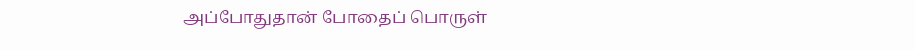அப்போதுதான் போதைப் பொருள்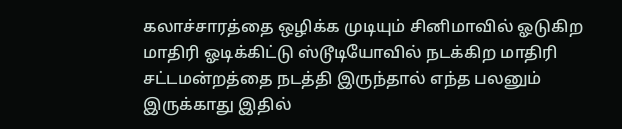கலாச்சாரத்தை ஒழிக்க முடியும் சினிமாவில் ஓடுகிற மாதிரி ஓடிக்கிட்டு ஸ்டூடியோவில் நடக்கிற மாதிரி சட்டமன்றத்தை நடத்தி இருந்தால் எந்த பலனும் இருக்காது இதில்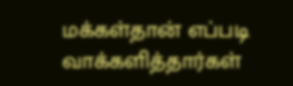மக்கள்தான் எப்படி வாக்களித்தார்கள்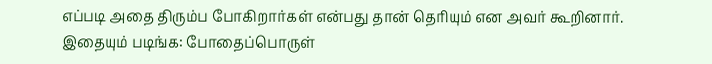எப்படி அதை திரும்ப போகிறார்கள் என்பது தான் தெரியும் என அவர் கூறினார்.
இதையும் படிங்க: போதைப்பொருள்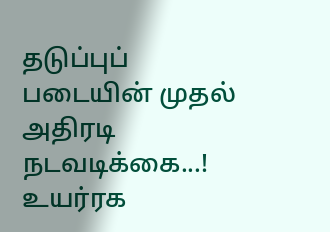தடுப்புப் படையின் முதல் அதிரடி நடவடிக்கை...! உயர்ரக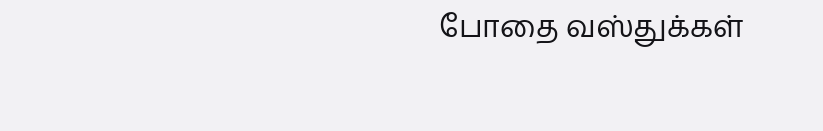போதை வஸ்துக்கள்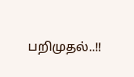பறிமுதல்..!!